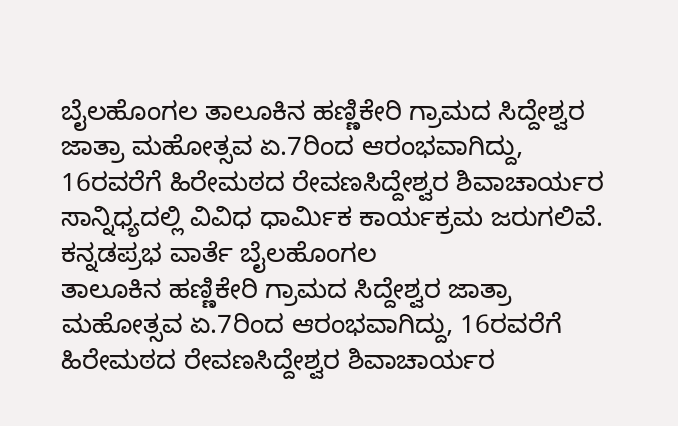ಬೈಲಹೊಂಗಲ ತಾಲೂಕಿನ ಹಣ್ಣಿಕೇರಿ ಗ್ರಾಮದ ಸಿದ್ದೇಶ್ವರ ಜಾತ್ರಾ ಮಹೋತ್ಸವ ಏ.7ರಿಂದ ಆರಂಭವಾಗಿದ್ದು, 16ರವರೆಗೆ ಹಿರೇಮಠದ ರೇವಣಸಿದ್ದೇಶ್ವರ ಶಿವಾಚಾರ್ಯರ ಸಾನ್ನಿಧ್ಯದಲ್ಲಿ ವಿವಿಧ ಧಾರ್ಮಿಕ ಕಾರ್ಯಕ್ರಮ ಜರುಗಲಿವೆ.
ಕನ್ನಡಪ್ರಭ ವಾರ್ತೆ ಬೈಲಹೊಂಗಲ
ತಾಲೂಕಿನ ಹಣ್ಣಿಕೇರಿ ಗ್ರಾಮದ ಸಿದ್ದೇಶ್ವರ ಜಾತ್ರಾ ಮಹೋತ್ಸವ ಏ.7ರಿಂದ ಆರಂಭವಾಗಿದ್ದು, 16ರವರೆಗೆ ಹಿರೇಮಠದ ರೇವಣಸಿದ್ದೇಶ್ವರ ಶಿವಾಚಾರ್ಯರ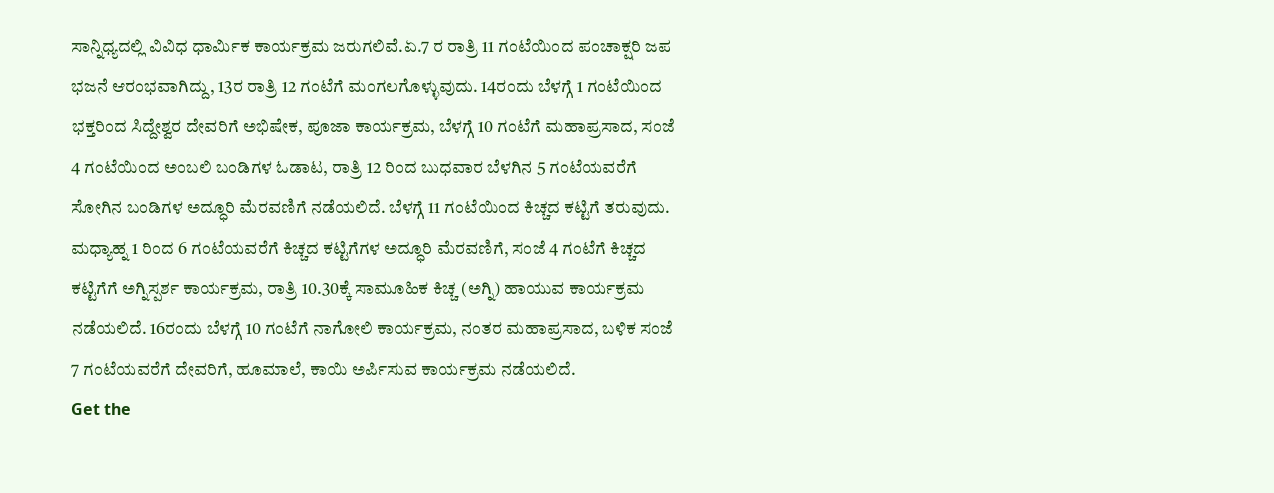ಸಾನ್ನಿಧ್ಯದಲ್ಲಿ ವಿವಿಧ ಧಾರ್ಮಿಕ ಕಾರ್ಯಕ್ರಮ ಜರುಗಲಿವೆ.ಏ.7 ರ ರಾತ್ರಿ 11 ಗಂಟೆಯಿಂದ ಪಂಚಾಕ್ಷರಿ ಜಪ ಭಜನೆ ಆರಂಭವಾಗಿದ್ದು, 13ರ ರಾತ್ರಿ 12 ಗಂಟೆಗೆ ಮಂಗಲಗೊಳ್ಳುವುದು. 14ರಂದು ಬೆಳಗ್ಗೆ 1 ಗಂಟೆಯಿಂದ ಭಕ್ತರಿಂದ ಸಿದ್ದೇಶ್ವರ ದೇವರಿಗೆ ಅಭಿಷೇಕ, ಪೂಜಾ ಕಾರ್ಯಕ್ರಮ, ಬೆಳಗ್ಗೆ 10 ಗಂಟೆಗೆ ಮಹಾಪ್ರಸಾದ, ಸಂಜೆ 4 ಗಂಟೆಯಿಂದ ಅಂಬಲಿ ಬಂಡಿಗಳ ಓಡಾಟ, ರಾತ್ರಿ 12 ರಿಂದ ಬುಧವಾರ ಬೆಳಗಿನ 5 ಗಂಟೆಯವರೆಗೆ ಸೋಗಿನ ಬಂಡಿಗಳ ಅದ್ಧೂರಿ ಮೆರವಣಿಗೆ ನಡೆಯಲಿದೆ. ಬೆಳಗ್ಗೆ 11 ಗಂಟೆಯಿಂದ ಕಿಚ್ಚದ ಕಟ್ಟಿಗೆ ತರುವುದು. ಮಧ್ಯಾಹ್ನ 1 ರಿಂದ 6 ಗಂಟೆಯವರೆಗೆ ಕಿಚ್ಚದ ಕಟ್ಟಿಗೆಗಳ ಅದ್ಧೂರಿ ಮೆರವಣಿಗೆ, ಸಂಜೆ 4 ಗಂಟೆಗೆ ಕಿಚ್ಚದ ಕಟ್ಟಿಗೆಗೆ ಅಗ್ನಿಸ್ಪರ್ಶ ಕಾರ್ಯಕ್ರಮ, ರಾತ್ರಿ 10.30ಕ್ಕೆ ಸಾಮೂಹಿಕ ಕಿಚ್ಚ (ಅಗ್ನಿ) ಹಾಯುವ ಕಾರ್ಯಕ್ರಮ ನಡೆಯಲಿದೆ. 16ರಂದು ಬೆಳಗ್ಗೆ 10 ಗಂಟೆಗೆ ನಾಗೋಲಿ ಕಾರ್ಯಕ್ರಮ, ನಂತರ ಮಹಾಪ್ರಸಾದ, ಬಳಿಕ ಸಂಜೆ 7 ಗಂಟೆಯವರೆಗೆ ದೇವರಿಗೆ, ಹೂಮಾಲೆ, ಕಾಯಿ ಅರ್ಪಿಸುವ ಕಾರ್ಯಕ್ರಮ ನಡೆಯಲಿದೆ.
Get the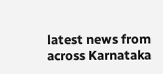latest news from across Karnataka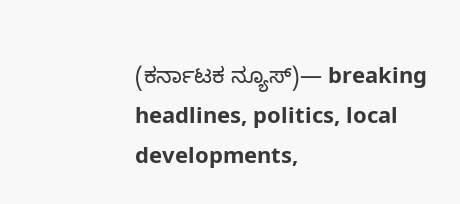(ಕರ್ನಾಟಕ ನ್ಯೂಸ್)— breaking headlines, politics, local developments,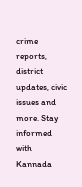crime reports, district updates, civic issues and more. Stay informed with Kannada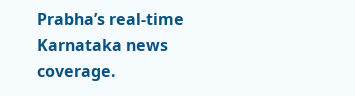Prabha’s real‑time Karnataka news coverage.